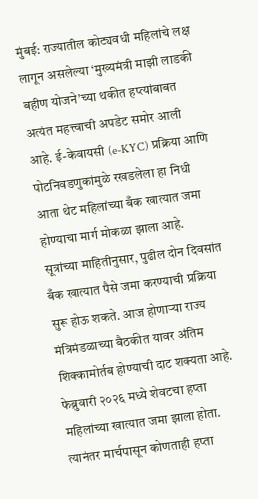मुंबई: राज्यातील कोट्यवधी महिलांचे लक्ष लागून असलेल्या ‘मुख्यमंत्री माझी लाडकी बहीण योजने’च्या थकीत हप्त्यांबाबत अत्यंत महत्त्वाची अपडेट समोर आली आहे. ई-केवायसी (e-KYC) प्रक्रिया आणि पोटनिवडणुकांमुळे रखडलेला हा निधी आता थेट महिलांच्या बँक खात्यात जमा होण्याचा मार्ग मोकळा झाला आहे. सूत्रांच्या माहितीनुसार, पुढील दोन दिवसांत बँक खात्यात पैसे जमा करण्याची प्रक्रिया सुरू होऊ शकते. आज होणाऱ्या राज्य मंत्रिमंडळाच्या बैठकीत यावर अंतिम शिक्कामोर्तब होण्याची दाट शक्यता आहे.
फेब्रुवारी २०२६ मध्ये शेवटचा हप्ता महिलांच्या खात्यात जमा झाला होता. त्यानंतर मार्चपासून कोणताही हप्ता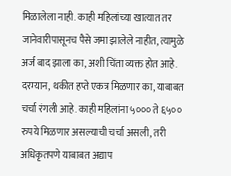मिळालेला नाही. काही महिलांच्या खात्यात तर जानेवारीपासूनच पैसे जमा झालेले नाहीत, त्यामुळे अर्ज बाद झाला का, अशी चिंता व्यक्त होत आहे.
दरम्यान, थकीत हप्ते एकत्र मिळणार का, याबाबत चर्चा रंगली आहे. काही महिलांना ५००० ते ६५०० रुपये मिळणार असल्याची चर्चा असली, तरी अधिकृतपणे याबाबत अद्याप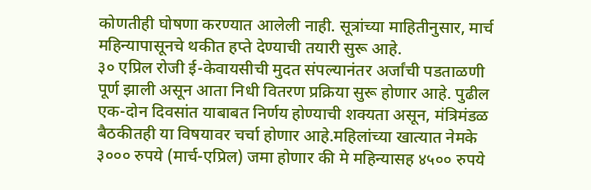कोणतीही घोषणा करण्यात आलेली नाही. सूत्रांच्या माहितीनुसार, मार्च महिन्यापासूनचे थकीत हप्ते देण्याची तयारी सुरू आहे.
३० एप्रिल रोजी ई-केवायसीची मुदत संपल्यानंतर अर्जांची पडताळणी पूर्ण झाली असून आता निधी वितरण प्रक्रिया सुरू होणार आहे. पुढील एक-दोन दिवसांत याबाबत निर्णय होण्याची शक्यता असून, मंत्रिमंडळ बैठकीतही या विषयावर चर्चा होणार आहे.महिलांच्या खात्यात नेमके ३००० रुपये (मार्च-एप्रिल) जमा होणार की मे महिन्यासह ४५०० रुपये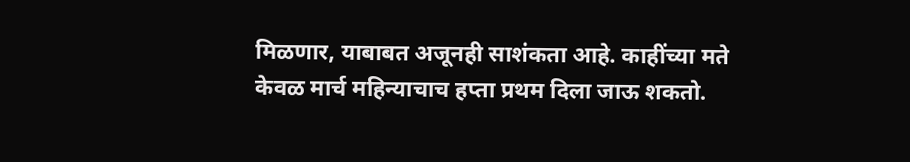मिळणार, याबाबत अजूनही साशंकता आहे. काहींच्या मते केवळ मार्च महिन्याचाच हप्ता प्रथम दिला जाऊ शकतो.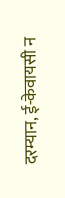दरम्यान, ई-केवायसी न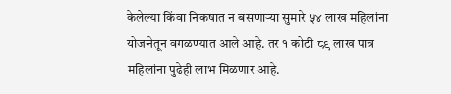केलेल्या किंवा निकषात न बसणाऱ्या सुमारे ५४ लाख महिलांना योजनेतून वगळण्यात आले आहे. तर १ कोटी ८९ लाख पात्र महिलांना पुढेही लाभ मिळणार आहे.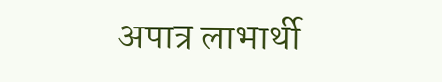अपात्र लाभार्थी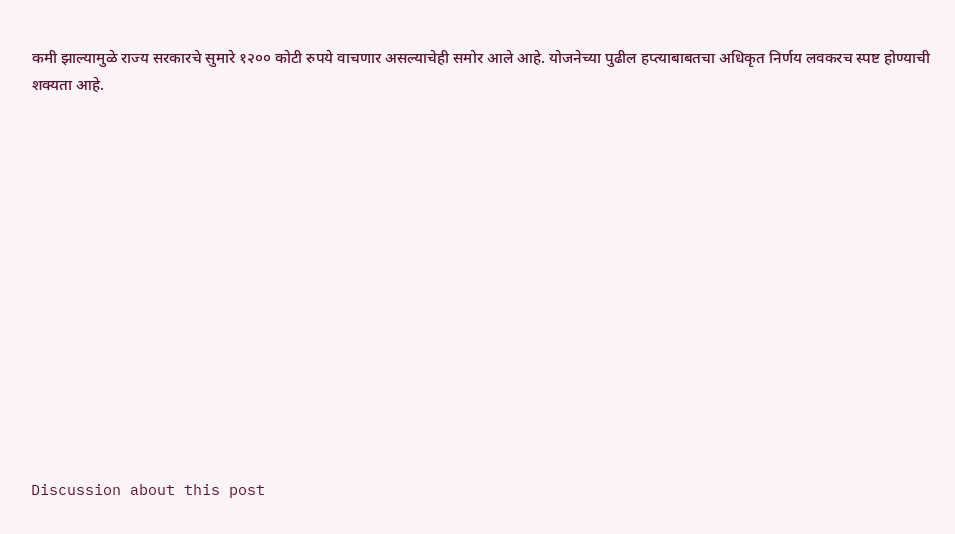कमी झाल्यामुळे राज्य सरकारचे सुमारे १२०० कोटी रुपये वाचणार असल्याचेही समोर आले आहे. योजनेच्या पुढील हप्त्याबाबतचा अधिकृत निर्णय लवकरच स्पष्ट होण्याची शक्यता आहे.














Discussion about this post